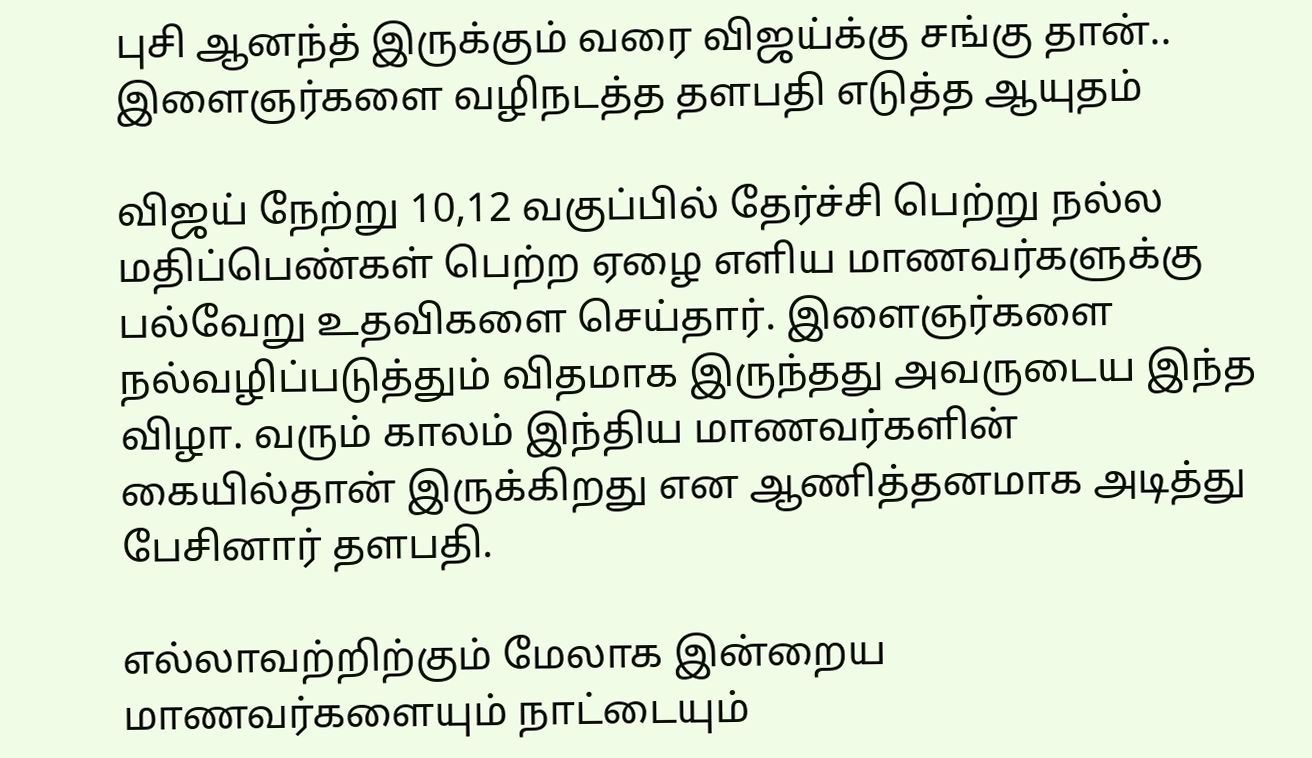புசி ஆனந்த் இருக்கும் வரை விஜய்க்கு சங்கு தான்.. இளைஞர்களை வழிநடத்த தளபதி எடுத்த ஆயுதம்

விஜய் நேற்று 10,12 வகுப்பில் தேர்ச்சி பெற்று நல்ல மதிப்பெண்கள் பெற்ற ஏழை எளிய மாணவர்களுக்கு பல்வேறு உதவிகளை செய்தார். இளைஞர்களை நல்வழிப்படுத்தும் விதமாக இருந்தது அவருடைய இந்த விழா. வரும் காலம் இந்திய மாணவர்களின் கையில்தான் இருக்கிறது என ஆணித்தனமாக அடித்து பேசினார் தளபதி.

எல்லாவற்றிற்கும் மேலாக இன்றைய மாணவர்களையும் நாட்டையும்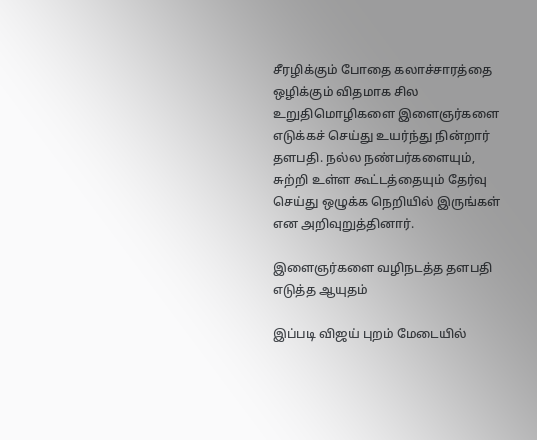சீரழிக்கும் போதை கலாச்சாரத்தை ஒழிக்கும் விதமாக சில உறுதிமொழிகளை இளைஞர்களை எடுக்கச் செய்து உயர்ந்து நின்றார் தளபதி. நல்ல நண்பர்களையும், சுற்றி உள்ள கூட்டத்தையும் தேர்வு செய்து ஒழுக்க நெறியில் இருங்கள் என அறிவுறுத்தினார்.

இளைஞர்களை வழிநடத்த தளபதி எடுத்த ஆயுதம்

இப்படி விஜய் புறம் மேடையில்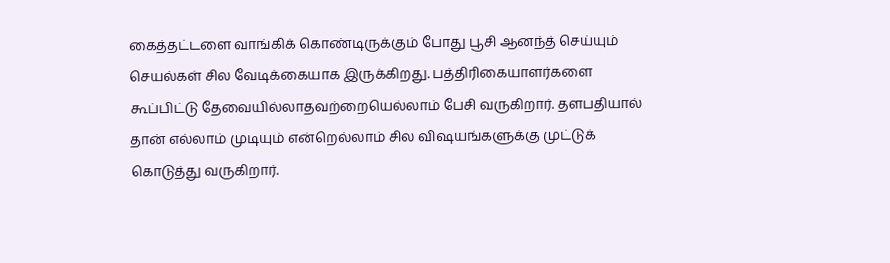கைத்தட்டளை வாங்கிக் கொண்டிருக்கும் போது பூசி ஆனந்த் செய்யும் செயல்கள் சில வேடிக்கையாக இருக்கிறது. பத்திரிகையாளர்களை கூப்பிட்டு தேவையில்லாதவற்றையெல்லாம் பேசி வருகிறார். தளபதியால் தான் எல்லாம் முடியும் என்றெல்லாம் சில விஷயங்களுக்கு முட்டுக் கொடுத்து வருகிறார்.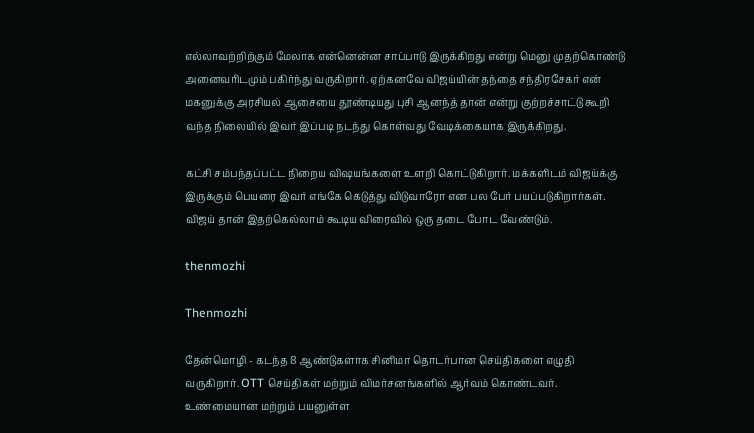எல்லாவற்றிற்கும் மேலாக என்னென்ன சாப்பாடு இருக்கிறது என்று மெனு முதற்கொண்டு அனைவரிடமும் பகிர்ந்து வருகிறார். ஏற்கனவே விஜய்யின் தந்தை சந்திரசேகர் என் மகனுக்கு அரசியல் ஆசையை தூண்டியது புசி ஆனந்த் தான் என்று குற்றச்சாட்டு கூறி வந்த நிலையில் இவர் இப்படி நடந்து கொள்வது வேடிக்கையாக இருக்கிறது.

கட்சி சம்பந்தப்பட்ட நிறைய விஷயங்களை உளறி கொட்டுகிறார். மக்களிடம் விஜய்க்கு இருக்கும் பெயரை இவர் எங்கே கெடுத்து விடுவாரோ என பல பேர் பயப்படுகிறார்கள். விஜய் தான் இதற்கெல்லாம் கூடிய விரைவில் ஒரு தடை போட வேண்டும்.

thenmozhi

Thenmozhi

தேன்மொழி - கடந்த 8 ஆண்டுகளாக சினிமா தொடர்பான செய்திகளை எழுதி வருகிறார். OTT செய்திகள் மற்றும் விமர்சனங்களில் ஆர்வம் கொண்டவர். உண்மையான மற்றும் பயனுள்ள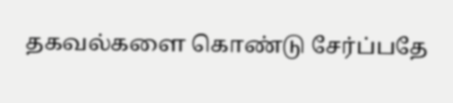தகவல்களை கொண்டு சேர்ப்பதே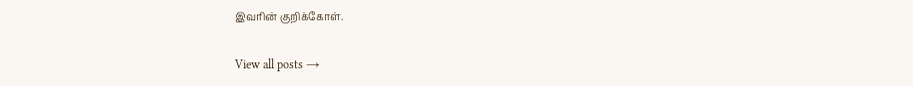இவரின் குறிக்கோள்.

View all posts →